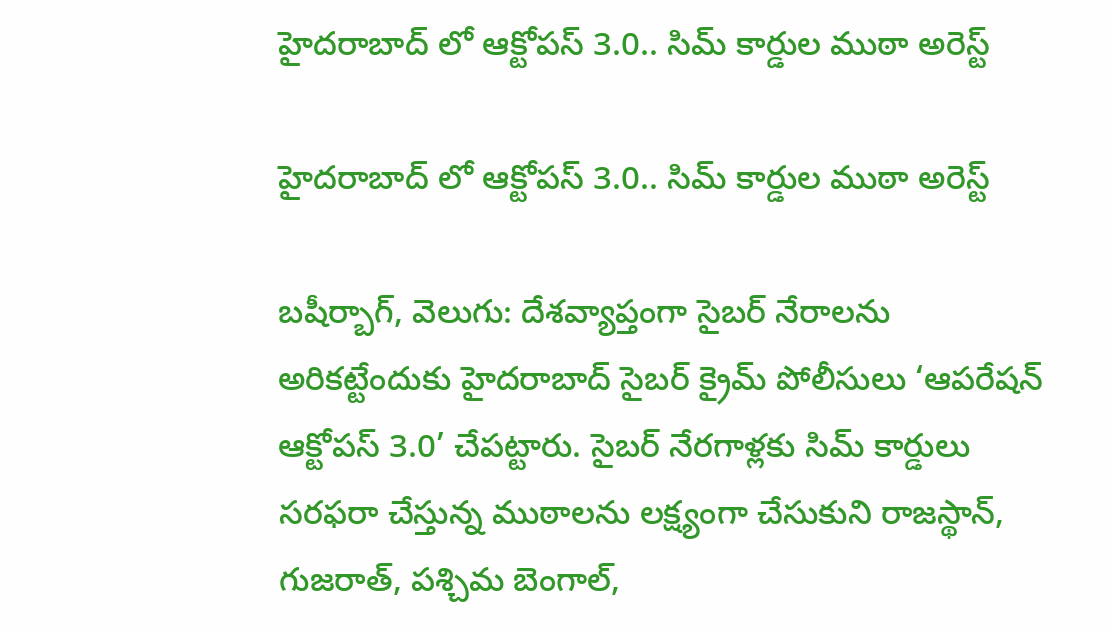హైదరాబాద్ లో ఆక్టోపస్ 3.0.. సిమ్ కార్డుల ముఠా అరెస్ట్

హైదరాబాద్ లో ఆక్టోపస్ 3.0.. సిమ్ కార్డుల ముఠా అరెస్ట్

బషీర్బాగ్, వెలుగు: దేశవ్యాప్తంగా సైబర్ నేరాలను అరికట్టేందుకు హైదరాబాద్ సైబర్ క్రైమ్ పోలీసులు ‘ఆపరేషన్ ఆక్టోపస్ 3.0’ చేపట్టారు. సైబర్ నేరగాళ్లకు సిమ్ కార్డులు సరఫరా చేస్తున్న ముఠాలను లక్ష్యంగా చేసుకుని రాజస్థాన్, గుజరాత్, పశ్చిమ బెంగాల్,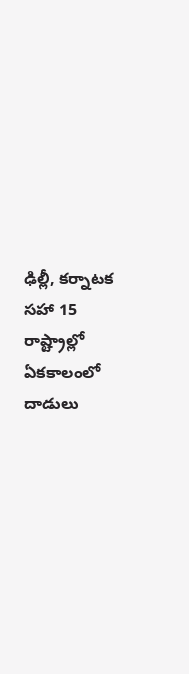ఢిల్లీ, కర్నాటక సహా 15 రాష్ట్రాల్లో ఏకకాలంలో దాడులు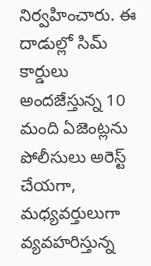నిర్వహించారు. ఈ దాడుల్లో సిమ్ కార్డులు అందజేస్తున్న 10 మంది ఏజెంట్లను పోలీసులు అరెస్ట్ చేయగా, మధ్యవర్తులుగా వ్యవహరిస్తున్న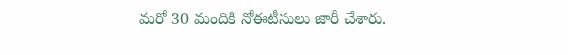మరో 30 మందికి నోఈటీసులు జారీ చేశారు.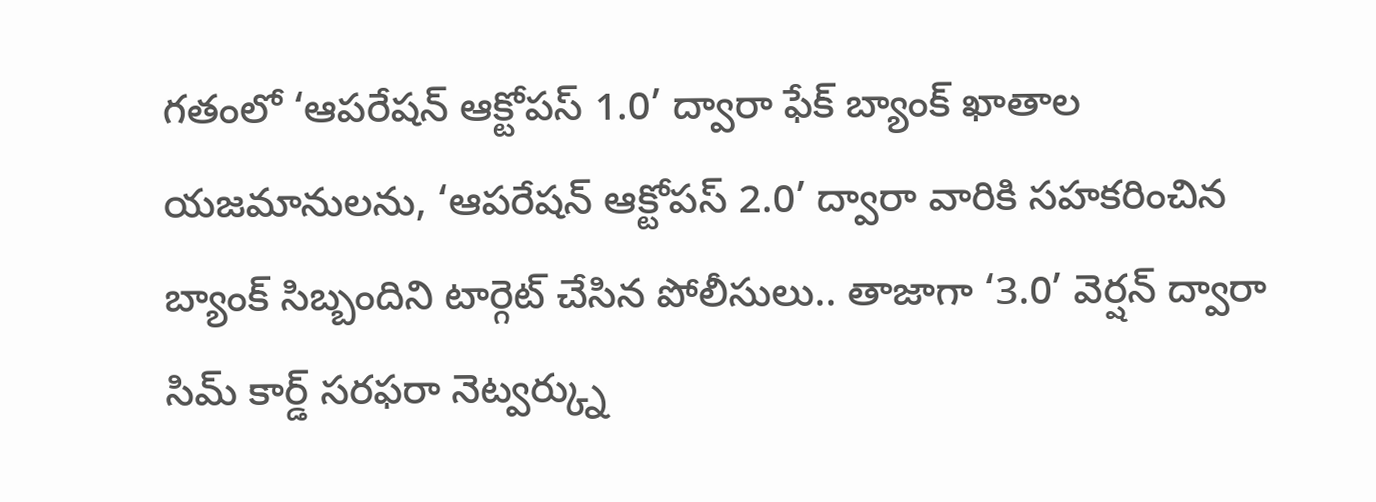గతంలో ‘ఆపరేషన్ ఆక్టోపస్ 1.0’ ద్వారా ఫేక్ బ్యాంక్ ఖాతాల యజమానులను, ‘ఆపరేషన్ ఆక్టోపస్ 2.0’ ద్వారా వారికి సహకరించిన బ్యాంక్ సిబ్బందిని టార్గెట్ చేసిన పోలీసులు.. తాజాగా ‘3.0’ వెర్షన్ ద్వారా సిమ్ కార్డ్ సరఫరా నెట్వర్క్ను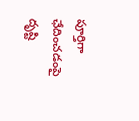పూర్తిగా ఛేదించడంపై దృష్టి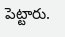పెట్టారు.